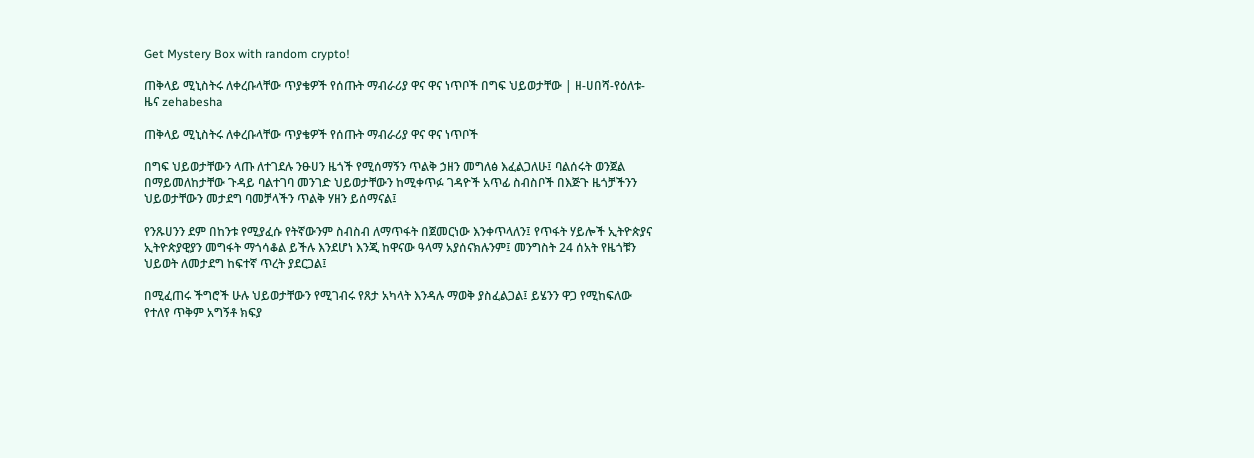Get Mystery Box with random crypto!

ጠቅላይ ሚኒስትሩ ለቀረቡላቸው ጥያቄዎች የሰጡት ማብራሪያ ዋና ዋና ነጥቦች በግፍ ህይወታቸው | ዘ-ሀበሻ-የዕለቱ-ዜና zehabesha

ጠቅላይ ሚኒስትሩ ለቀረቡላቸው ጥያቄዎች የሰጡት ማብራሪያ ዋና ዋና ነጥቦች

በግፍ ህይወታቸውን ላጡ ለተገደሉ ንፁሀን ዜጎች የሚሰማኝን ጥልቅ ኃዘን መግለፅ እፈልጋለሁ፤ ባልሰሩት ወንጀል በማይመለከታቸው ጉዳይ ባልተገባ መንገድ ህይወታቸውን ከሚቀጥፉ ገዳዮች አጥፊ ስብስቦች በእጅጉ ዜጎቻችንን ህይወታቸውን መታደግ ባመቻላችን ጥልቅ ሃዘን ይሰማናል፤

የንጹሀንን ደም በከንቱ የሚያፈሱ የትኛውንም ስብስብ ለማጥፋት በጀመርነው እንቀጥላለን፤ የጥፋት ሃይሎች ኢትዮጵያና ኢትዮጵያዊያን መግፋት ማጎሳቆል ይችሉ እንደሆነ እንጂ ከዋናው ዓላማ አያሰናክሉንም፤ መንግስት 24 ሰአት የዜጎቹን ህይወት ለመታደግ ከፍተኛ ጥረት ያደርጋል፤

በሚፈጠሩ ችግሮች ሁሉ ህይወታቸውን የሚገብሩ የጸታ አካላት እንዳሉ ማወቅ ያስፈልጋል፤ ይሄንን ዋጋ የሚከፍለው የተለየ ጥቅም አግኝቶ ክፍያ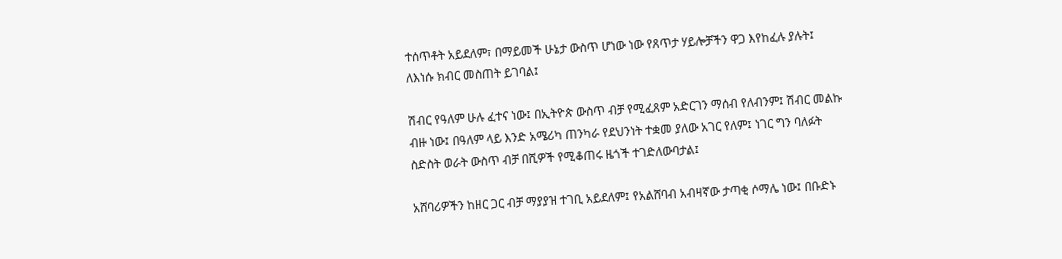ተሰጥቶት አይደለም፣ በማይመች ሁኔታ ውስጥ ሆነው ነው የጸጥታ ሃይሎቻችን ዋጋ እየከፈሉ ያሉት፤ ለእነሱ ክብር መስጠት ይገባል፤

ሽብር የዓለም ሁሉ ፈተና ነው፤ በኢትዮጵ ውስጥ ብቻ የሚፈጸም አድርገን ማሰብ የለብንም፤ ሽብር መልኩ ብዙ ነው፤ በዓለም ላይ እንድ አሜሪካ ጠንካራ የደህንነት ተቋመ ያለው አገር የለም፤ ነገር ግን ባለፉት ስድስት ወራት ውስጥ ብቻ በሺዎች የሚቆጠሩ ዜጎች ተገድለውባታል፤

አሸባሪዎችን ከዘር ጋር ብቻ ማያያዝ ተገቢ አይደለም፤ የአልሸባብ አብዛኛው ታጣቂ ሶማሌ ነው፤ በቡድኑ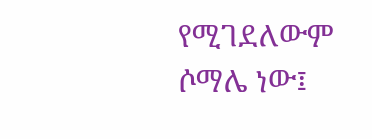የሚገደለውም ሶማሌ ነው፤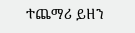ተጨማሪ ይዘን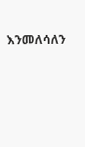እንመለሳለን